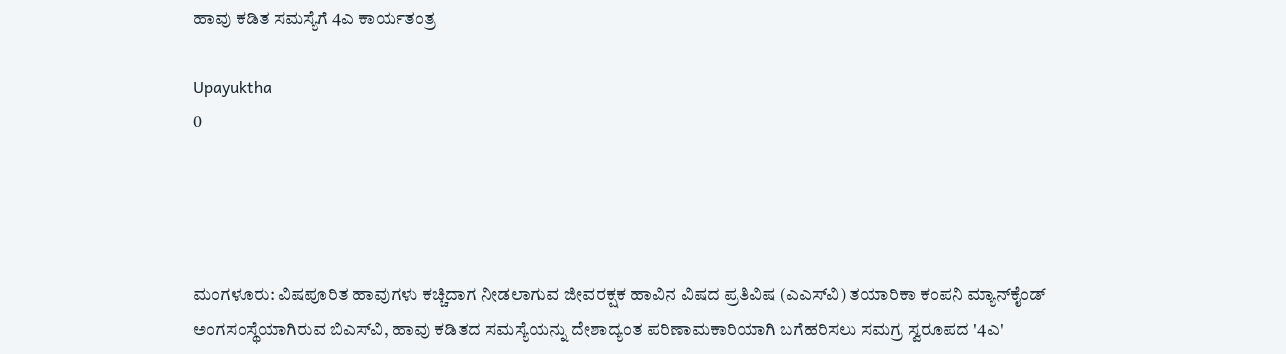ಹಾವು ಕಡಿತ ಸಮಸ್ಯೆಗೆ 4ಎ ಕಾರ್ಯತಂತ್ರ

Upayuktha
0




ಮಂಗಳೂರು: ವಿಷಪೂರಿತ ಹಾವುಗಳು ಕಚ್ಚಿದಾಗ ನೀಡಲಾಗುವ ಜೀವರಕ್ಷಕ ಹಾವಿನ ವಿಷದ ಪ್ರತಿವಿಷ (ಎಎಸ್‍ವಿ) ತಯಾರಿಕಾ ಕಂಪನಿ ಮ್ಯಾನ್‍ಕೈಂಡ್ ಅಂಗಸಂಸ್ಥೆಯಾಗಿರುವ ಬಿಎಸ್‍ವಿ, ಹಾವು ಕಡಿತದ ಸಮಸ್ಯೆಯನ್ನು ದೇಶಾದ್ಯಂತ ಪರಿಣಾಮಕಾರಿಯಾಗಿ ಬಗೆಹರಿಸಲು ಸಮಗ್ರ ಸ್ವರೂಪದ '4ಎ'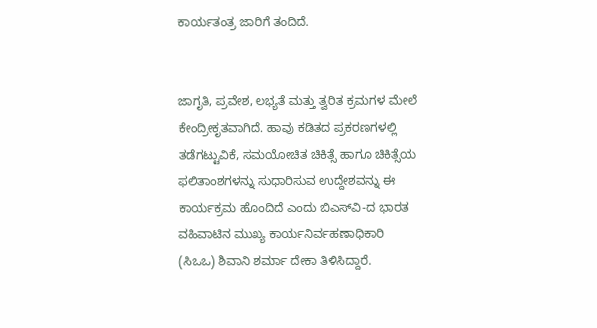ಕಾರ್ಯತಂತ್ರ ಜಾರಿಗೆ ತಂದಿದೆ.


ಜಾಗೃತಿ, ಪ್ರವೇಶ, ಲಭ್ಯತೆ ಮತ್ತು ತ್ವರಿತ ಕ್ರಮಗಳ ಮೇಲೆ ಕೇಂದ್ರೀಕೃತವಾಗಿದೆ. ಹಾವು ಕಡಿತದ ಪ್ರಕರಣಗಳಲ್ಲಿ ತಡೆಗಟ್ಟುವಿಕೆ, ಸಮಯೋಚಿತ ಚಿಕಿತ್ಸೆ ಹಾಗೂ ಚಿಕಿತ್ಸೆಯ ಫಲಿತಾಂಶಗಳನ್ನು ಸುಧಾರಿಸುವ ಉದ್ದೇಶವನ್ನು ಈ ಕಾರ್ಯಕ್ರಮ ಹೊಂದಿದೆ ಎಂದು ಬಿಎಸ್‍ವಿ-ದ ಭಾರತ ವಹಿವಾಟಿನ ಮುಖ್ಯ ಕಾರ್ಯನಿರ್ವಹಣಾಧಿಕಾರಿ (ಸಿಒಒ) ಶಿವಾನಿ ಶರ್ಮಾ ದೇಕಾ ತಿಳಿಸಿದ್ದಾರೆ.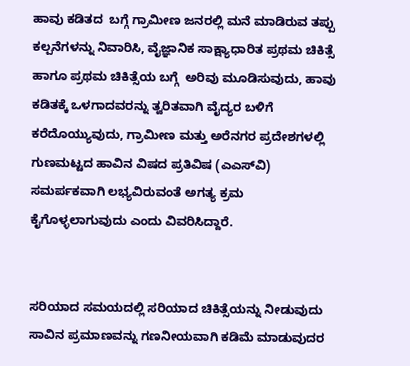ಹಾವು ಕಡಿತದ  ಬಗ್ಗೆ ಗ್ರಾಮೀಣ ಜನರಲ್ಲಿ ಮನೆ ಮಾಡಿರುವ ತಪ್ಪು ಕಲ್ಪನೆಗಳನ್ನು ನಿವಾರಿಸಿ, ವೈಜ್ಞಾನಿಕ ಸಾಕ್ಷ್ಯಾಧಾರಿತ ಪ್ರಥಮ ಚಿಕಿತ್ಸೆ ಹಾಗೂ ಪ್ರಥಮ ಚಿಕಿತ್ಸೆಯ ಬಗ್ಗೆ  ಅರಿವು ಮೂಡಿಸುವುದು, ಹಾವು ಕಡಿತಕ್ಕೆ ಒಳಗಾದವರನ್ನು ತ್ವರಿತವಾಗಿ ವೈದ್ಯರ ಬಳಿಗೆ ಕರೆದೊಯ್ಯುವುದು, ಗ್ರಾಮೀಣ ಮತ್ತು ಅರೆನಗರ ಪ್ರದೇಶಗಳಲ್ಲಿ ಗುಣಮಟ್ಟದ ಹಾವಿನ ವಿಷದ ಪ್ರತಿವಿಷ (ಎಎಸ್‍ವಿ) ಸಮರ್ಪಕವಾಗಿ ಲಭ್ಯವಿರುವಂತೆ ಅಗತ್ಯ ಕ್ರಮ ಕೈಗೊಳ್ಳಲಾಗುವುದು ಎಂದು ವಿವರಿಸಿದ್ದಾರೆ.


ಸರಿಯಾದ ಸಮಯದಲ್ಲಿ ಸರಿಯಾದ ಚಿಕಿತ್ಸೆಯನ್ನು ನೀಡುವುದು ಸಾವಿನ ಪ್ರಮಾಣವನ್ನು ಗಣನೀಯವಾಗಿ ಕಡಿಮೆ ಮಾಡುವುದರ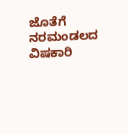ಜೊತೆಗೆ ನರಮಂಡಲದ ವಿಷಕಾರಿ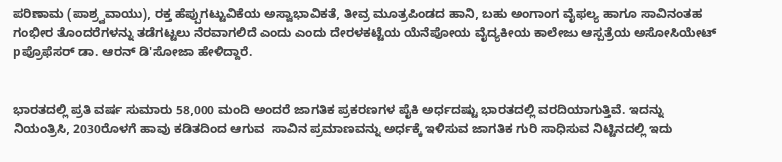ಪರಿಣಾಮ (ಪಾಶ್ರ್ವವಾಯು), ರಕ್ತ ಹೆಪ್ಪುಗಟ್ಟುವಿಕೆಯ ಅಸ್ವಾಭಾವಿಕತೆ, ತೀವ್ರ ಮೂತ್ರಪಿಂಡದ ಹಾನಿ, ಬಹು ಅಂಗಾಂಗ ವೈಫಲ್ಯ ಹಾಗೂ ಸಾವಿನಂತಹ ಗಂಭೀರ ತೊಂದರೆಗಳನ್ನು ತಡೆಗಟ್ಟಲು ನೆರವಾಗಲಿದೆ ಎಂದು ಎಂದು ದೇರಳಕಟ್ಟೆಯ ಯೆನೆಪೋಯ ವೈದ್ಯಕೀಯ ಕಾಲೇಜು ಆಸ್ಪತ್ರೆಯ ಅಸೋಸಿಯೇಟ್ pಪ್ರೊಫೆಸರ್ ಡಾ. ಆರನ್ ಡಿ'ಸೋಜಾ ಹೇಳಿದ್ದಾರೆ.


ಭಾರತದಲ್ಲಿ ಪ್ರತಿ ವರ್ಷ ಸುಮಾರು 58,000 ಮಂದಿ ಅಂದರೆ ಜಾಗತಿಕ ಪ್ರಕರಣಗಳ ಪೈಕಿ ಅರ್ಧದಷ್ಟು ಭಾರತದಲ್ಲಿ ವರದಿಯಾಗುತ್ತಿವೆ. ಇದನ್ನು ನಿಯಂತ್ರಿಸಿ, 2030ರೊಳಗೆ ಹಾವು ಕಡಿತದಿಂದ ಆಗುವ  ಸಾವಿನ ಪ್ರಮಾಣವನ್ನು ಅರ್ಧಕ್ಕೆ ಇಳಿಸುವ ಜಾಗತಿಕ ಗುರಿ ಸಾಧಿಸುವ ನಿಟ್ಟಿನದಲ್ಲಿ ಇದು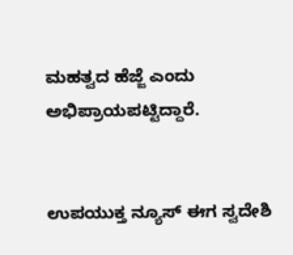ಮಹತ್ವದ ಹೆಜ್ಜೆ ಎಂದು ಅಭಿಪ್ರಾಯಪಟ್ಟಿದ್ದಾರೆ.


ಉಪಯುಕ್ತ ನ್ಯೂಸ್ ಈಗ ಸ್ವದೇಶಿ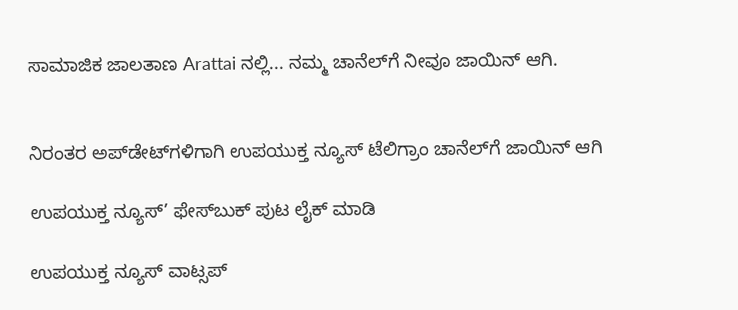ಸಾಮಾಜಿಕ ಜಾಲತಾಣ Arattai ನಲ್ಲಿ... ನಮ್ಮ ಚಾನೆಲ್‌ಗೆ ನೀವೂ ಜಾಯಿನ್ ಆಗಿ.


ನಿರಂತರ ಅಪ್‌ಡೇಟ್‌ಗಳಿಗಾಗಿ ಉಪಯುಕ್ತ ನ್ಯೂಸ್‌ ಟೆಲಿಗ್ರಾಂ ಚಾನೆಲ್‌ಗೆ ಜಾಯಿನ್‌ ಆಗಿ

ಉಪಯುಕ್ತ ನ್ಯೂಸ್‌’ ಫೇಸ್‌ಬುಕ್ ಪುಟ ಲೈಕ್ ಮಾಡಿ

ಉಪಯುಕ್ತ ನ್ಯೂಸ್‌ ವಾಟ್ಸಪ್‌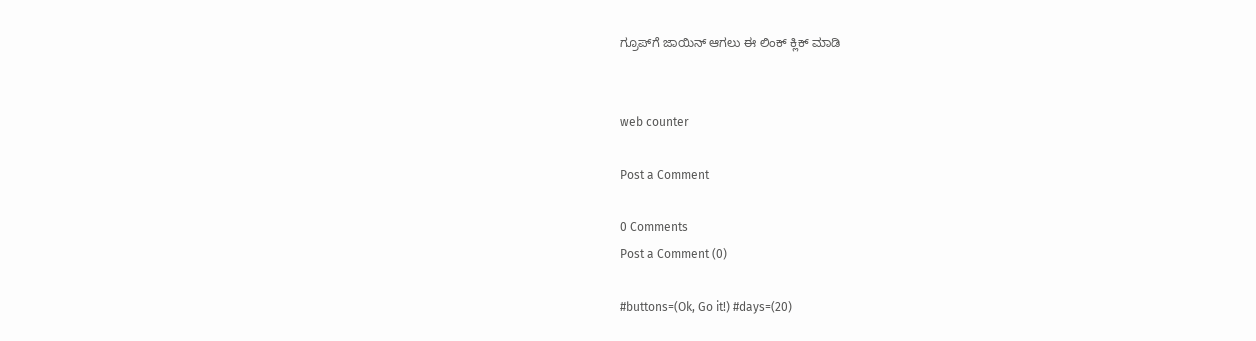ಗ್ರೂಪ್‌ಗೆ ಜಾಯಿನ್ ಆಗಲು ಈ ಲಿಂಕ್ ಕ್ಲಿಕ್ ಮಾಡಿ


web counter

Post a Comment

0 Comments
Post a Comment (0)

#buttons=(Ok, Go it!) #days=(20)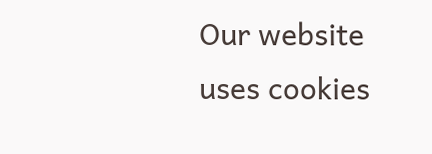Our website uses cookies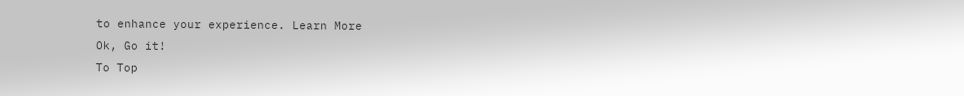to enhance your experience. Learn More
Ok, Go it!
To Top